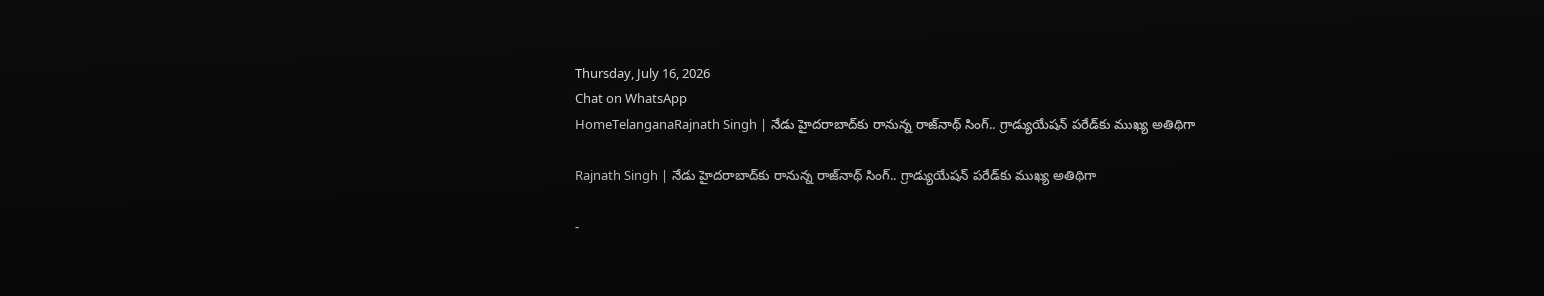Thursday, July 16, 2026
Chat on WhatsApp
HomeTelanganaRajnath Singh | నేడు హైదరాబాద్‌కు రానున్న రాజ్‌నాథ్ సింగ్.. గ్రాడ్యుయేషన్ పరేడ్‌కు ముఖ్య అతిథిగా

Rajnath Singh | నేడు హైదరాబాద్‌కు రానున్న రాజ్‌నాథ్ సింగ్.. గ్రాడ్యుయేషన్ పరేడ్‌కు ముఖ్య అతిథిగా

-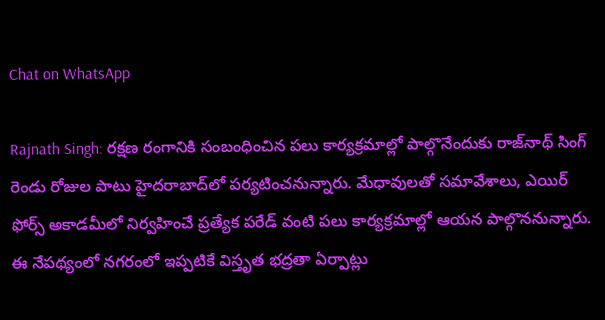Chat on WhatsApp

Rajnath Singh: రక్షణ రంగానికి సంబంధించిన పలు కార్యక్రమాల్లో పాల్గొనేందుకు రాజ్‌నాథ్ సింగ్ రెండు రోజుల పాటు హైదరాబాద్‌లో పర్యటించనున్నారు. మేధావులతో సమావేశాలు, ఎయిర్ ఫోర్స్ అకాడమీలో నిర్వహించే ప్రత్యేక పరేడ్ వంటి పలు కార్యక్రమాల్లో ఆయన పాల్గొననున్నారు. ఈ నేపథ్యంలో నగరంలో ఇప్పటికే విస్తృత భద్రతా ఏర్పాట్లు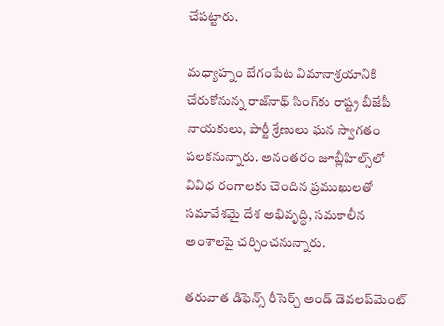చేపట్టారు.

మధ్యాహ్నం బేగంపేట విమానాశ్రయానికి చేరుకోనున్న రాజ్‌నాథ్ సింగ్‌కు రాష్ట్ర బీజేపీ నాయకులు, పార్టీ శ్రేణులు ఘన స్వాగతం పలకనున్నారు. అనంతరం జూబ్లీహిల్స్‌లో వివిధ రంగాలకు చెందిన ప్రముఖులతో సమావేశమై దేశ అభివృద్ధి, సమకాలీన అంశాలపై చర్చించనున్నారు.

తరువాత డిఫెన్స్ రీసెర్చ్ అండ్ డెవలప్‌మెంట్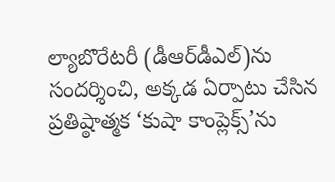ల్యాబొరేటరీ (డీఆర్‌డీఎల్)ను సందర్శించి, అక్కడ ఏర్పాటు చేసిన ప్రతిష్ఠాత్మక ‘కుషా కాంప్లెక్స్’ను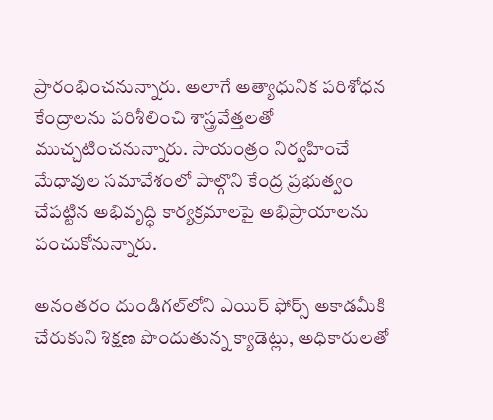ప్రారంభించనున్నారు. అలాగే అత్యాధునిక పరిశోధన కేంద్రాలను పరిశీలించి శాస్త్రవేత్తలతో ముచ్చటించనున్నారు. సాయంత్రం నిర్వహించే మేధావుల సమావేశంలో పాల్గొని కేంద్ర ప్రభుత్వం చేపట్టిన అభివృద్ధి కార్యక్రమాలపై అభిప్రాయాలను పంచుకోనున్నారు.

అనంతరం దుండిగల్‌లోని ఎయిర్ ఫోర్స్ అకాడమీకి చేరుకుని శిక్షణ పొందుతున్న క్యాడెట్లు, అధికారులతో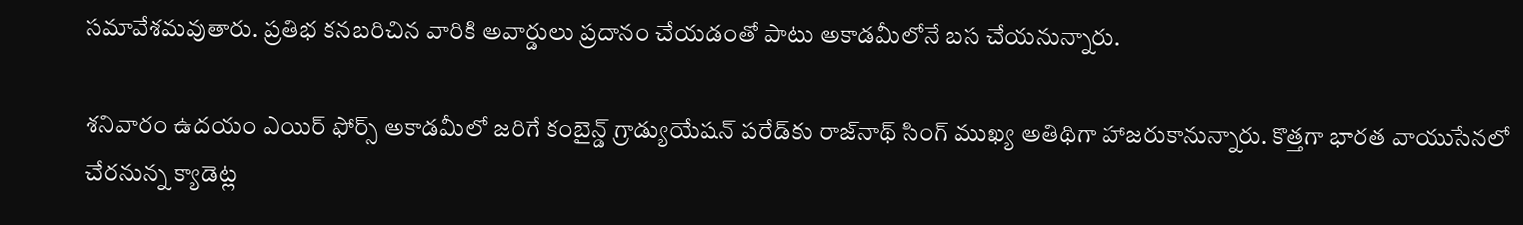సమావేశమవుతారు. ప్రతిభ కనబరిచిన వారికి అవార్డులు ప్రదానం చేయడంతో పాటు అకాడమీలోనే బస చేయనున్నారు.

శనివారం ఉదయం ఎయిర్ ఫోర్స్ అకాడమీలో జరిగే కంబైన్డ్ గ్రాడ్యుయేషన్ పరేడ్‌కు రాజ్‌నాథ్ సింగ్ ముఖ్య అతిథిగా హాజరుకానున్నారు. కొత్తగా భారత వాయుసేనలో చేరనున్న క్యాడెట్ల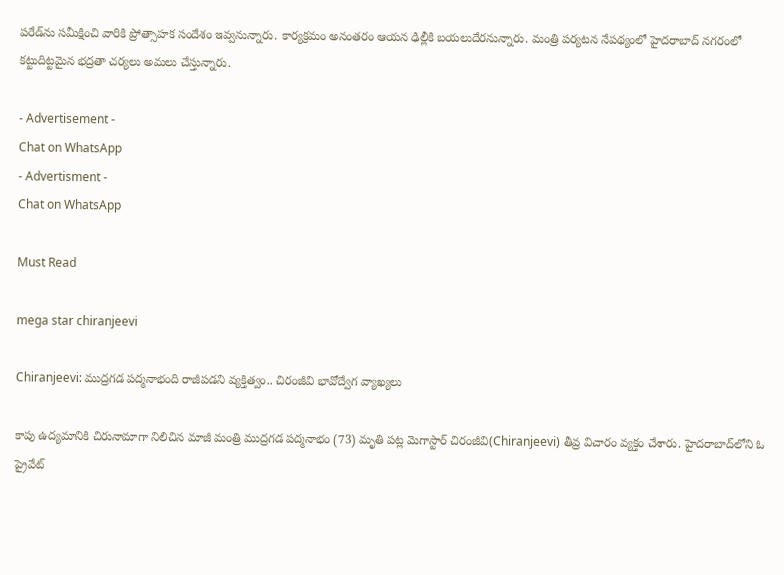పరేడ్‌ను సమీక్షించి వారికి ప్రోత్సాహక సందేశం ఇవ్వనున్నారు. కార్యక్రమం అనంతరం ఆయన ఢిల్లీకి బయలుదేరనున్నారు. మంత్రి పర్యటన నేపథ్యంలో హైదరాబాద్ నగరంలో కట్టుదిట్టమైన భద్రతా చర్యలు అమలు చేస్తున్నారు.

- Advertisement -
Chat on WhatsApp
- Advertisment -
Chat on WhatsApp

Must Read

mega star chiranjeevi

Chiranjeevi: ముద్రగడ పద్మనాభంది రాజీపడని వ్యక్తిత్వం.. చిరంజీవి భావోద్వేగ వ్యాఖ్యలు

కాపు ఉద్యమానికి చిరునామాగా నిలిచిన మాజీ మంత్రి ముద్రగడ పద్మనాభం (73) మృతి పట్ల మెగాస్టార్ చిరంజీవి(Chiranjeevi) తీవ్ర విచారం వ్యక్తం చేశారు. హైదరాబాద్‌లోని ఓ ప్రైవేట్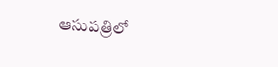ఆసుపత్రిలో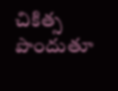చికిత్స పొందుతూ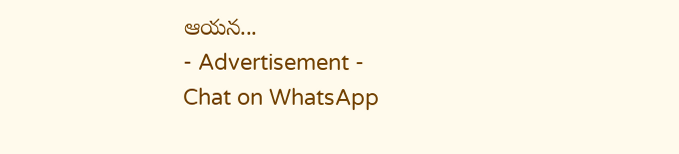ఆయన...
- Advertisement -
Chat on WhatsApp